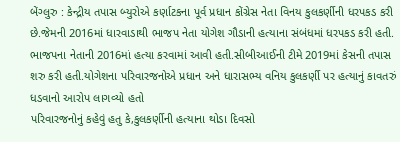બેંગ્લુરુ : કેન્દ્રીય તપાસ બ્યુરોએ કર્ણાટકના પૂર્વ પ્રધાન કોંગ્રેસ નેતા વિનય કુલકર્ણીની ધરપકડ કરી છે.જેમની 2016માં ધારવાડાથી ભાજપ નેતા યોગેશ ગૌડાની હત્યાના સંબંધમાં ધરપકડ કરી હતી.
ભાજપના નેતાની 2016માં હત્યા કરવામાં આવી હતી.સીબીઆઈની ટીમે 2019માં કેસની તપાસ શરુ કરી હતી.યોગેશના પરિવારજનોએ પ્રધાન અને ધારાસભ્ય વનિય કુલકર્ણી પર હત્યાનું કાવતરું ધડવાનો આરોપ લાગવ્યો હતો
પરિવારજનોનું કહેવું હતુ કે,કુલકર્ણીની હત્યાના થોડા દિવસો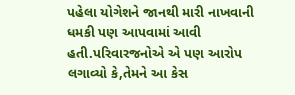પહેલા યોગેશને જાનથી મારી નાખવાની ધમકી પણ આપવામાં આવી હતી.પરિવારજનોએ એ પણ આરોપ લગાવ્યો કે,તેમને આ કેસ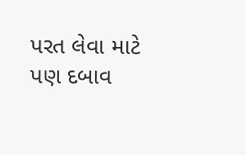પરત લેવા માટે પણ દબાવ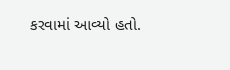કરવામાં આવ્યો હતો.